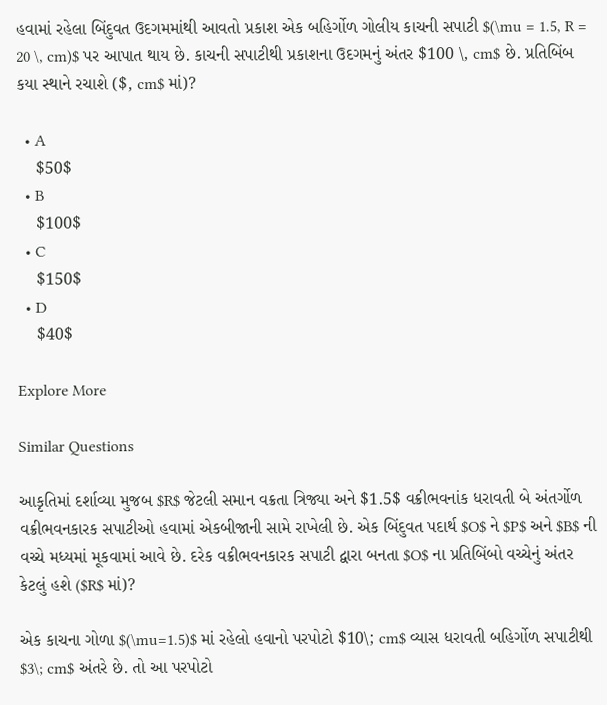હવામાં રહેલા બિંદુવત ઉદગમમાંથી આવતો પ્રકાશ એક બહિર્ગોળ ગોલીય કાચની સપાટી $(\mu = 1.5, R = 20 \, cm)$ પર આપાત થાય છે. કાચની સપાટીથી પ્રકાશના ઉદગમનું અંતર $100 \, cm$ છે. પ્રતિબિંબ કયા સ્થાને રચાશે ($, cm$ માં)?

  • A
    $50$
  • B
    $100$
  • C
    $150$
  • D
    $40$

Explore More

Similar Questions

આકૃતિમાં દર્શાવ્યા મુજબ $R$ જેટલી સમાન વક્રતા ત્રિજ્યા અને $1.5$ વક્રીભવનાંક ધરાવતી બે અંતર્ગોળ વક્રીભવનકારક સપાટીઓ હવામાં એકબીજાની સામે રાખેલી છે. એક બિંદુવત પદાર્થ $O$ ને $P$ અને $B$ ની વચ્ચે મધ્યમાં મૂકવામાં આવે છે. દરેક વક્રીભવનકારક સપાટી દ્વારા બનતા $O$ ના પ્રતિબિંબો વચ્ચેનું અંતર કેટલું હશે ($R$ માં)?

એક કાચના ગોળા $(\mu=1.5)$ માં રહેલો હવાનો પરપોટો $10\; cm$ વ્યાસ ધરાવતી બહિર્ગોળ સપાટીથી $3\; cm$ અંતરે છે. તો આ પરપોટો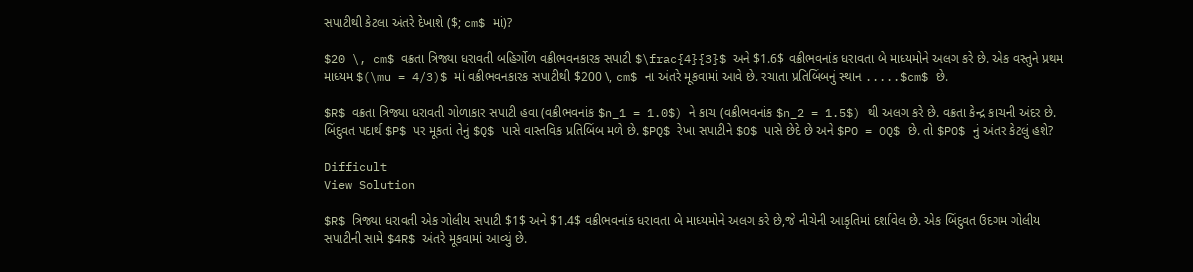સપાટીથી કેટલા અંતરે દેખાશે ($; cm$ માં)?

$20 \, cm$ વક્રતા ત્રિજ્યા ધરાવતી બહિર્ગોળ વક્રીભવનકારક સપાટી $\frac{4}{3}$ અને $1.6$ વક્રીભવનાંક ધરાવતા બે માધ્યમોને અલગ કરે છે. એક વસ્તુને પ્રથમ માધ્યમ $(\mu = 4/3)$ માં વક્રીભવનકારક સપાટીથી $200 \, cm$ ના અંતરે મૂકવામાં આવે છે. રચાતા પ્રતિબિંબનું સ્થાન .....$cm$ છે.

$R$ વક્રતા ત્રિજ્યા ધરાવતી ગોળાકાર સપાટી હવા (વક્રીભવનાંક $n_1 = 1.0$) ને કાચ (વક્રીભવનાંક $n_2 = 1.5$) થી અલગ કરે છે. વક્રતા કેન્દ્ર કાચની અંદર છે. બિંદુવત પદાર્થ $P$ પર મૂકતાં તેનું $Q$ પાસે વાસ્તવિક પ્રતિબિંબ મળે છે. $PQ$ રેખા સપાટીને $O$ પાસે છેદે છે અને $PO = OQ$ છે. તો $PO$ નું અંતર કેટલું હશે?

Difficult
View Solution

$R$ ત્રિજ્યા ધરાવતી એક ગોલીય સપાટી $1$ અને $1.4$ વક્રીભવનાંક ધરાવતા બે માધ્યમોને અલગ કરે છે,જે નીચેની આકૃતિમાં દર્શાવેલ છે. એક બિંદુવત ઉદગમ ગોલીય સપાટીની સામે $4R$ અંતરે મૂકવામાં આવ્યું છે.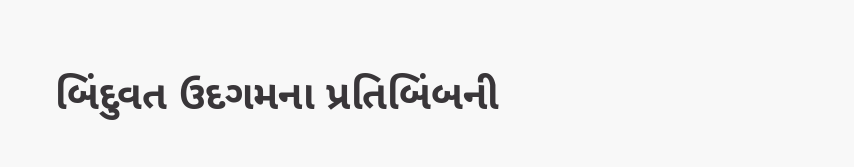બિંદુવત ઉદગમના પ્રતિબિંબની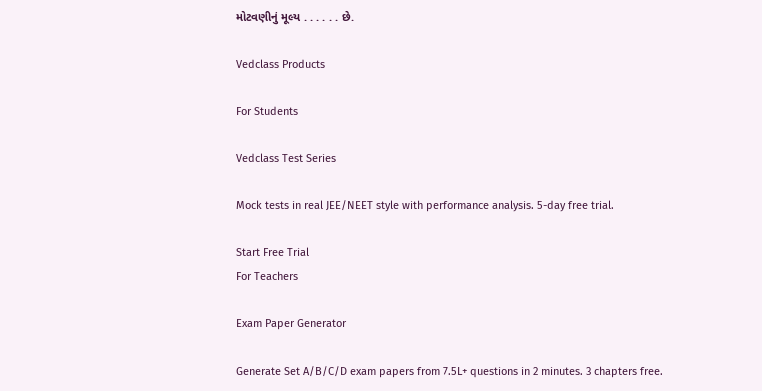મોટવણીનું મૂલ્ય . . . . . . છે.

Vedclass Products

For Students

Vedclass Test Series

Mock tests in real JEE/NEET style with performance analysis. 5-day free trial.

Start Free Trial
For Teachers

Exam Paper Generator

Generate Set A/B/C/D exam papers from 7.5L+ questions in 2 minutes. 3 chapters free.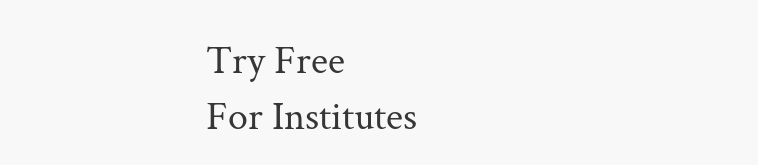Try Free
For Institutes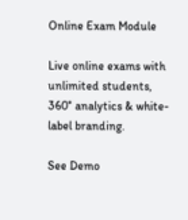Online Exam Module

Live online exams with unlimited students, 360° analytics & white-label branding.

See Demo